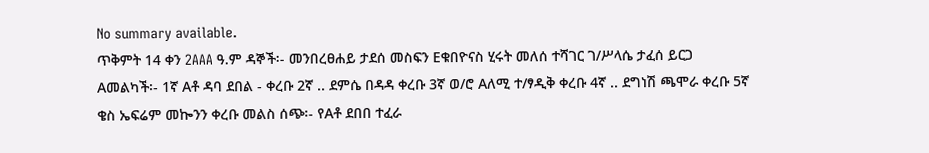No summary available.
ጥቅምት 14 ቀን 2AAA ዓ.ም ዳኞች፡- መንበረፀሐይ ታደሰ መስፍን Eቁበዮናስ ሂሩት መለሰ ተሻገር ገ/ሥላሴ ታፈሰ ይርጋ Aመልካች፡- 1ኛ Aቶ ዳባ ደበል - ቀረቡ 2ኛ .. ደምሴ በዳዳ ቀረቡ 3ኛ ወ/ሮ Aለሚ ተ/ፃዲቅ ቀረቡ 4ኛ .. ደግነሽ ጫሞራ ቀረቡ 5ኛ ቄስ ኤፍሬም መኰንን ቀረቡ መልስ ሰጭ፡- የAቶ ደበበ ተፈራ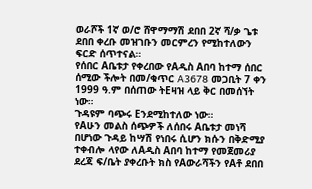ወራሾች 1ኛ ወ/ሮ ሸዋማማሽ ደበበ 2ኛ ሻ/ቃ ጌቱ ደበበ ቀረቡ መዝገቡን መርምረን የሚከተለውን ፍርድ ሰጥተናል።
የሰበር Aቤቱታ የቀረበው የAዲስ Aበባ ከተማ ሰበር ሰሚው ችሎት በመ/ቁጥር A3678 መጋቢት 7 ቀን 1999 ዓ.ም በሰጠው ትEዛዝ ላይ ቅር በመሰኘት ነው።
ጉዳዩም ባጭሩ Eንደሚከተለው ነው።
የAሁን መልስ ሰጭዎች ለሰበሩ Aቤቱታ መነሻ በሆነው ጉዳይ ከሣሽ የነበሩ ሲሆን ክሱን በቅድሚያ ተቀብሎ ላየው ለAዲስ Aበባ ከተማ የመጀመሪያ ደረጃ ፍ/ቤት ያቀረቡት ክስ የAውራሻችን የAቶ ደበበ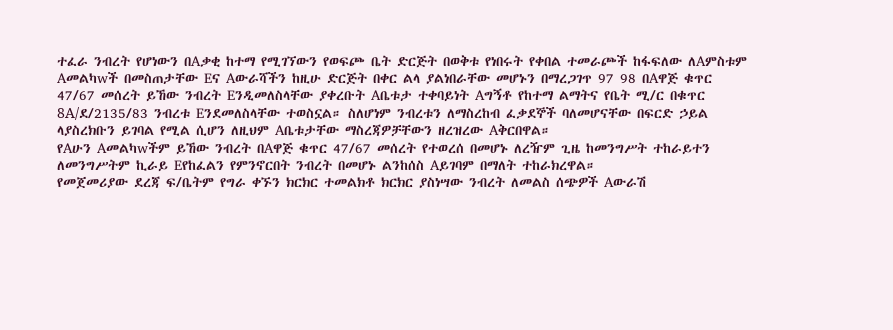ተፈራ ንብረት የሆነውን በAቃቂ ከተማ የሚገኘውን የወፍጮ ቤት ድርጅት በወቅቱ የነበሩት የቀበል ተመራጮች ከፋፍለው ለAምስቱም Aመልካwች በመስጠታቸው Eና Aውራሻችን ከዚሁ ድርጅት በቀር ልላ ያልነበራቸው መሆኑን በማረጋገጥ 97 98 በAዋጅ ቁጥር 47/67 መሰረት ይኸው ንብረት Eንዲመለስላቸው ያቀረቡት Aቤቱታ ተቀባይነት Aግኝቶ የከተማ ልማትና የቤት ሚ/ር በቁጥር 8A/ደ/2135/83 ንብረቱ Eንደመለስላቸው ተወስኗል። ስለሆነም ንብረቱን ለማስረከብ ፈቃደኞች ባለመሆናቸው በፍርድ ኃይል ላያስረክቡን ይገባል የሚል ሲሆን ለዚህም Aቤቱታቸው ማስረጃዎቻቸውን ዘረዝረው Aቅርበዋል።
የAሁን Aመልካwችም ይኸው ንብረት በAዋጅ ቁጥር 47/67 መሰረት የተወረሰ በመሆኑ ለረዥም ጊዜ ከመንግሥት ተከራይተን ለመንግሥትም ኪራይ Eየከፈልን የምንኖርበት ንብረት በመሆኑ ልንከሰስ Aይገባም በማለት ተከራክረዋል።
የመጀመሪያው ደረጃ ፍ/ቤትም የግራ ቀኙን ክርክር ተመልክቶ ክርክር ያስነሣው ንብረት ለመልስ ሰጭዎች Aውራሽ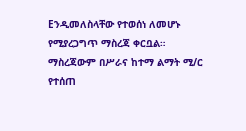Eንዲመለስላቸው የተወሰነ ለመሆኑ የሚያረጋግጥ ማስረጃ ቀርቧል። ማስረጃውም በሥራና ከተማ ልማት ሚ/ር የተሰጠ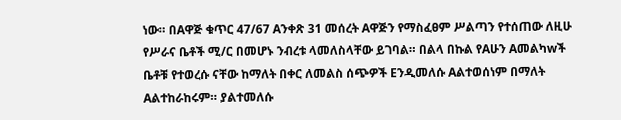ነው። በAዋጅ ቁጥር 47/67 Aንቀጽ 31 መሰረት Aዋጅን የማስፈፀም ሥልጣን የተሰጠው ለዚሁ የሥራና ቤቶች ሚ/ር በመሆኑ ንብረቱ ላመለስላቸው ይገባል። በልላ በኩል የAሁን Aመልካwች ቤቶቹ የተወረሱ ናቸው ከማለት በቀር ለመልስ ሰጭዎች Eንዲመለሱ Aልተወሰነም በማለት Aልተከራከሩም። ያልተመለሱ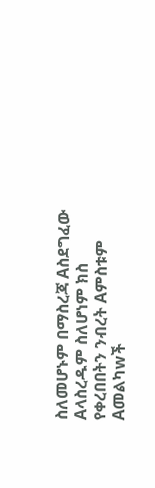ስለመሆኑም በማስረጃ Aስደግፈው Aላስረዱም ስለሆነም ክስ የቀረበበትን ንብረት Aምስቱም Aመልካwች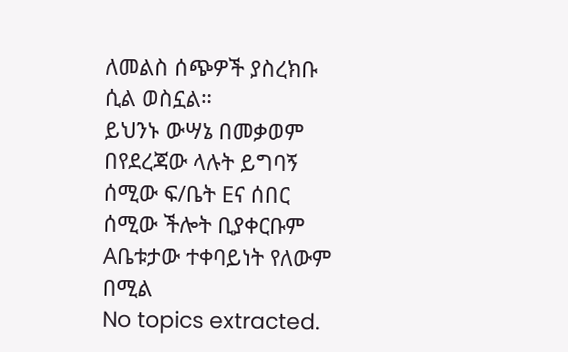ለመልስ ሰጭዎች ያስረክቡ ሲል ወስኗል።
ይህንኑ ውሣኔ በመቃወም በየደረጃው ላሉት ይግባኝ ሰሚው ፍ/ቤት Eና ሰበር ሰሚው ችሎት ቢያቀርቡም Aቤቱታው ተቀባይነት የለውም በሚል
No topics extracted.